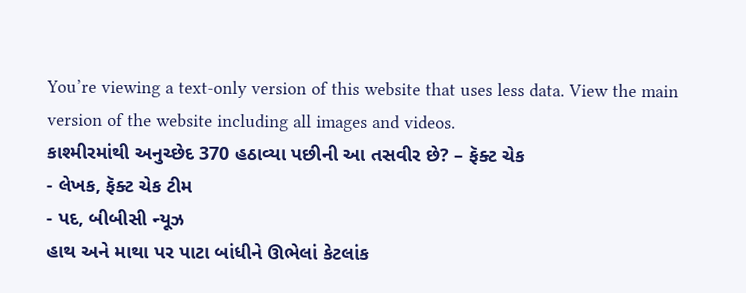You’re viewing a text-only version of this website that uses less data. View the main version of the website including all images and videos.
કાશ્મીરમાંથી અનુચ્છેદ 370 હઠાવ્યા પછીની આ તસવીર છે? – ફૅક્ટ ચેક
- લેખક, ફૅક્ટ ચેક ટીમ
- પદ, બીબીસી ન્યૂઝ
હાથ અને માથા પર પાટા બાંધીને ઊભેલાં કેટલાંક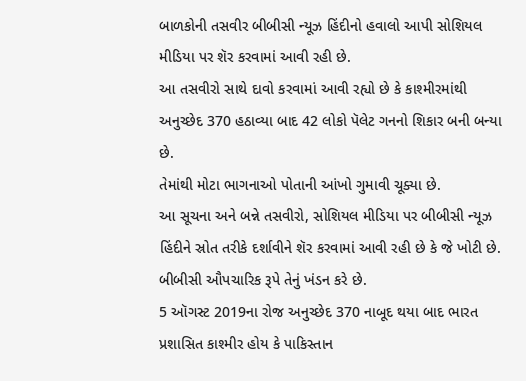બાળકોની તસવીર બીબીસી ન્યૂઝ હિંદીનો હવાલો આપી સોશિયલ મીડિયા પર શૅર કરવામાં આવી રહી છે.
આ તસવીરો સાથે દાવો કરવામાં આવી રહ્યો છે કે કાશ્મીરમાંથી અનુચ્છેદ 370 હઠાવ્યા બાદ 42 લોકો પૅલેટ ગનનો શિકાર બની બન્યા છે.
તેમાંથી મોટા ભાગનાઓ પોતાની આંખો ગુમાવી ચૂક્યા છે.
આ સૂચના અને બન્ને તસવીરો, સોશિયલ મીડિયા પર બીબીસી ન્યૂઝ હિંદીને સ્રોત તરીકે દર્શાવીને શૅર કરવામાં આવી રહી છે કે જે ખોટી છે.
બીબીસી ઔપચારિક રૂપે તેનું ખંડન કરે છે.
5 ઑગસ્ટ 2019ના રોજ અનુચ્છેદ 370 નાબૂદ થયા બાદ ભારત પ્રશાસિત કાશ્મીર હોય કે પાકિસ્તાન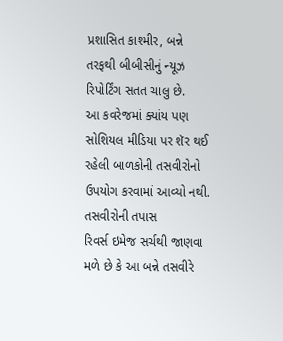પ્રશાસિત કાશ્મીર, બન્ને તરફથી બીબીસીનું ન્યૂઝ રિપોર્ટિંગ સતત ચાલુ છે.
આ કવરેજમાં ક્યાંય પણ સોશિયલ મીડિયા પર શૅર થઈ રહેલી બાળકોની તસવીરોનો ઉપયોગ કરવામાં આવ્યો નથી.
તસવીરોની તપાસ
રિવર્સ ઇમેજ સર્ચથી જાણવા મળે છે કે આ બન્ને તસવીરે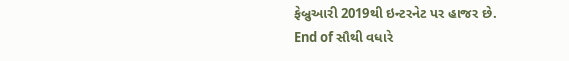ફેબ્રુઆરી 2019થી ઇન્ટરનેટ પર હાજર છે.
End of સૌથી વધારે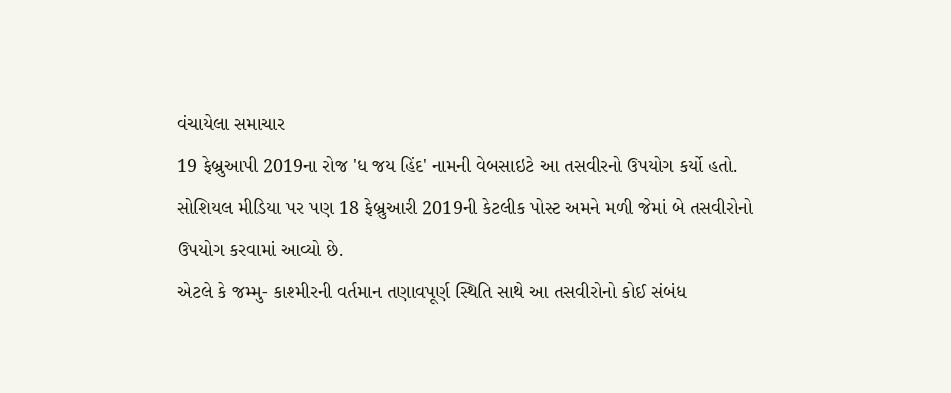વંચાયેલા સમાચાર
19 ફેબ્રુઆપી 2019ના રોજ 'ધ જય હિંદ' નામની વેબસાઇટે આ તસવીરનો ઉપયોગ કર્યો હતો.
સોશિયલ મીડિયા પર પણ 18 ફેબ્રુઆરી 2019ની કેટલીક પોસ્ટ અમને મળી જેમાં બે તસવીરોનો ઉપયોગ કરવામાં આવ્યો છે.
એટલે કે જમ્મુ- કાશ્મીરની વર્તમાન તણાવપૂર્ણ સ્થિતિ સાથે આ તસવીરોનો કોઈ સંબંધ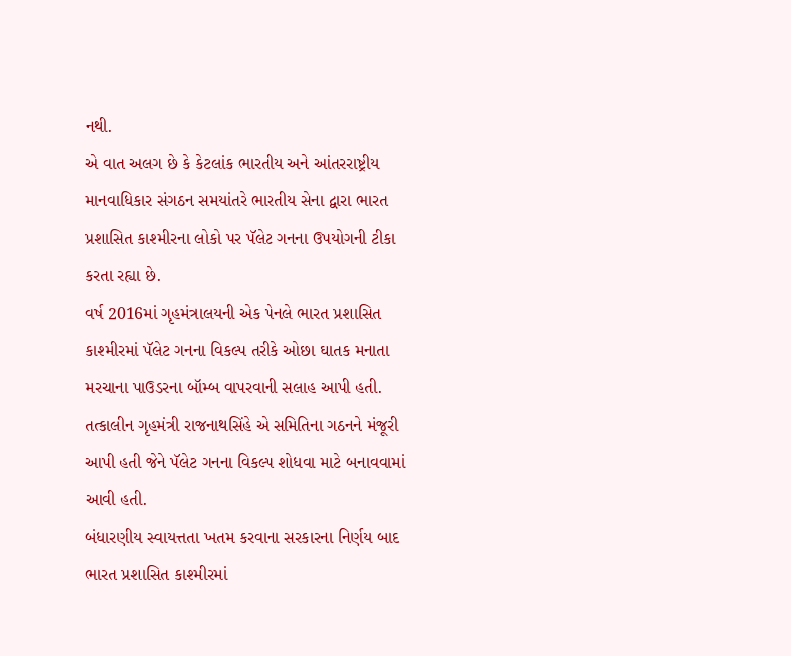નથી.
એ વાત અલગ છે કે કેટલાંક ભારતીય અને આંતરરાષ્ટ્રીય માનવાધિકાર સંગઠન સમયાંતરે ભારતીય સેના દ્વારા ભારત પ્રશાસિત કાશ્મીરના લોકો પર પૅલેટ ગનના ઉપયોગની ટીકા કરતા રહ્યા છે.
વર્ષ 2016માં ગૃહમંત્રાલયની એક પેનલે ભારત પ્રશાસિત કાશ્મીરમાં પૅલેટ ગનના વિકલ્પ તરીકે ઓછા ઘાતક મનાતા મરચાના પાઉડરના બૉમ્બ વાપરવાની સલાહ આપી હતી.
તત્કાલીન ગૃહમંત્રી રાજનાથસિંહે એ સમિતિના ગઠનને મંજૂરી આપી હતી જેને પૅલેટ ગનના વિકલ્પ શોધવા માટે બનાવવામાં આવી હતી.
બંધારણીય સ્વાયત્તતા ખતમ કરવાના સરકારના નિર્ણય બાદ ભારત પ્રશાસિત કાશ્મીરમાં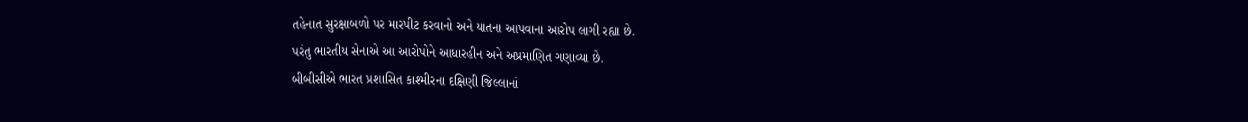તહેનાત સુરક્ષાબળો પર મારપીટ કરવાનો અને યાતના આપવાના આરોપ લાગી રહ્યા છે.
પરંતુ ભારતીય સેનાએ આ આરોપોને આધારહીન અને અપ્રમાણિત ગણાવ્યા છે.
બીબીસીએ ભારત પ્રશાસિત કાશ્મીરના દક્ષિણી જિલ્લાનાં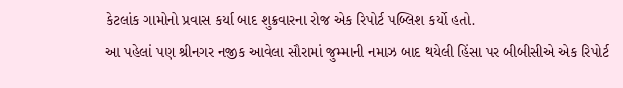કેટલાંક ગામોનો પ્રવાસ કર્યા બાદ શુક્રવારના રોજ એક રિપોર્ટ પબ્લિશ કર્યો હતો.
આ પહેલાં પણ શ્રીનગર નજીક આવેલા સૌરામાં જુમ્માની નમાઝ બાદ થયેલી હિંસા પર બીબીસીએ એક રિપોર્ટ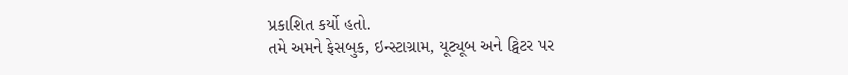પ્રકાશિત કર્યો હતો.
તમે અમને ફેસબુક, ઇન્સ્ટાગ્રામ, યૂટ્યૂબ અને ટ્વિટર પર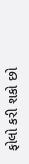ફોલો કરી શકો છો